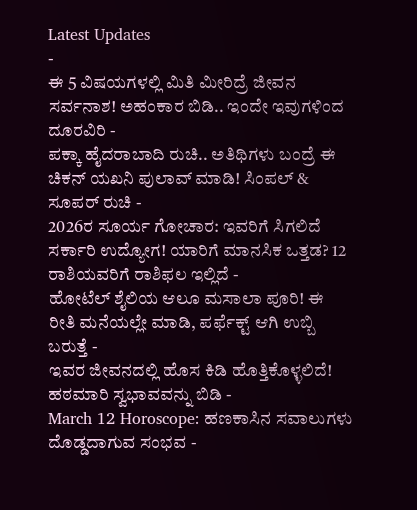Latest Updates
-
ಈ 5 ವಿಷಯಗಳಲ್ಲಿ ಮಿತಿ ಮೀರಿದ್ರೆ ಜೀವನ ಸರ್ವನಾಶ! ಅಹಂಕಾರ ಬಿಡಿ.. ಇಂದೇ ಇವುಗಳಿಂದ ದೂರವಿರಿ -
ಪಕ್ಕಾ ಹೈದರಾಬಾದಿ ರುಚಿ.. ಅತಿಥಿಗಳು ಬಂದ್ರೆ ಈ ಚಿಕನ್ ಯಖನಿ ಪುಲಾವ್ ಮಾಡಿ! ಸಿಂಪಲ್ & ಸೂಪರ್ ರುಚಿ -
2026ರ ಸೂರ್ಯ ಗೋಚಾರ: ಇವರಿಗೆ ಸಿಗಲಿದೆ ಸರ್ಕಾರಿ ಉದ್ಯೋಗ! ಯಾರಿಗೆ ಮಾನಸಿಕ ಒತ್ತಡ? 12 ರಾಶಿಯವರಿಗೆ ರಾಶಿಫಲ ಇಲ್ಲಿದೆ -
ಹೋಟೆಲ್ ಶೈಲಿಯ ಆಲೂ ಮಸಾಲಾ ಪೂರಿ! ಈ ರೀತಿ ಮನೆಯಲ್ಲೇ ಮಾಡಿ, ಪರ್ಫೆಕ್ಟ್ ಆಗಿ ಉಬ್ಬಿ ಬರುತ್ತೆ -
ಇವರ ಜೀವನದಲ್ಲಿ ಹೊಸ ಕಿಡಿ ಹೊತ್ತಿಕೊಳ್ಳಲಿದೆ! ಹಠಮಾರಿ ಸ್ವಭಾವವನ್ನು ಬಿಡಿ -
March 12 Horoscope: ಹಣಕಾಸಿನ ಸವಾಲುಗಳು ದೊಡ್ಡದಾಗುವ ಸಂಭವ -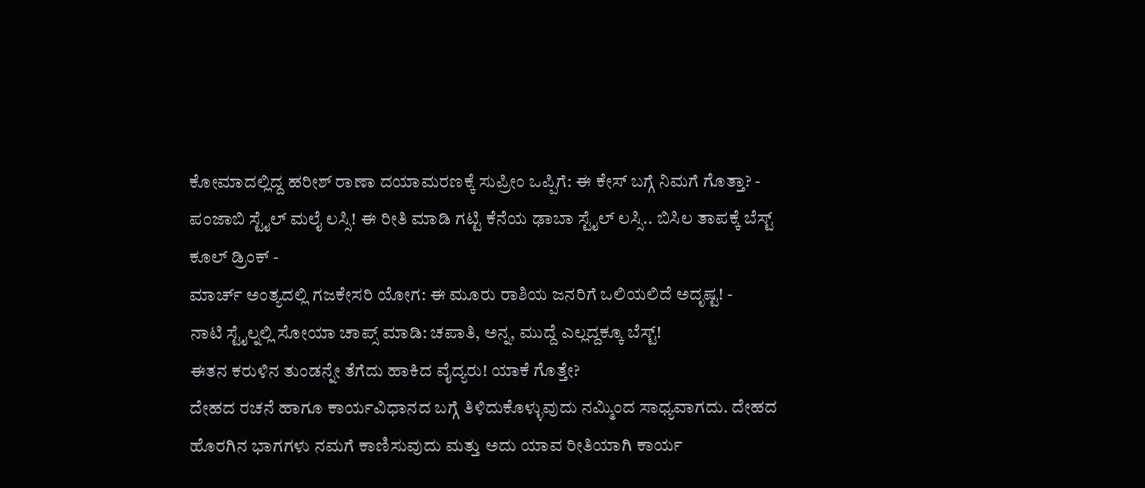ಕೋಮಾದಲ್ಲಿದ್ದ ಹರೀಶ್ ರಾಣಾ ದಯಾಮರಣಕ್ಕೆ ಸುಪ್ರೀಂ ಒಪ್ಪಿಗೆ: ಈ ಕೇಸ್ ಬಗ್ಗೆ ನಿಮಗೆ ಗೊತ್ತಾ? -
ಪಂಜಾಬಿ ಸ್ಟೈಲ್ ಮಲೈ ಲಸ್ಸಿ! ಈ ರೀತಿ ಮಾಡಿ ಗಟ್ಟಿ ಕೆನೆಯ ಢಾಬಾ ಸ್ಟೈಲ್ ಲಸ್ಸಿ.. ಬಿಸಿಲ ತಾಪಕ್ಕೆ ಬೆಸ್ಟ್ ಕೂಲ್ ಡ್ರಿಂಕ್ -
ಮಾರ್ಚ್ ಅಂತ್ಯದಲ್ಲಿ ಗಜಕೇಸರಿ ಯೋಗ: ಈ ಮೂರು ರಾಶಿಯ ಜನರಿಗೆ ಒಲಿಯಲಿದೆ ಅದೃಷ್ಟ! -
ನಾಟಿ ಸ್ಟೈಲ್ನಲ್ಲಿ ಸೋಯಾ ಚಾಪ್ಸ್ ಮಾಡಿ: ಚಪಾತಿ, ಅನ್ನ, ಮುದ್ದೆ ಎಲ್ಲದ್ದಕ್ಕೂ ಬೆಸ್ಟ್!
ಈತನ ಕರುಳಿನ ತುಂಡನ್ನೇ ತೆಗೆದು ಹಾಕಿದ ವೈದ್ಯರು! ಯಾಕೆ ಗೊತ್ತೇ?
ದೇಹದ ರಚನೆ ಹಾಗೂ ಕಾರ್ಯವಿಧಾನದ ಬಗ್ಗೆ ತಿಳಿದುಕೊಳ್ಳುವುದು ನಮ್ಮಿಂದ ಸಾಧ್ಯವಾಗದು. ದೇಹದ ಹೊರಗಿನ ಭಾಗಗಳು ನಮಗೆ ಕಾಣಿಸುವುದು ಮತ್ತು ಅದು ಯಾವ ರೀತಿಯಾಗಿ ಕಾರ್ಯ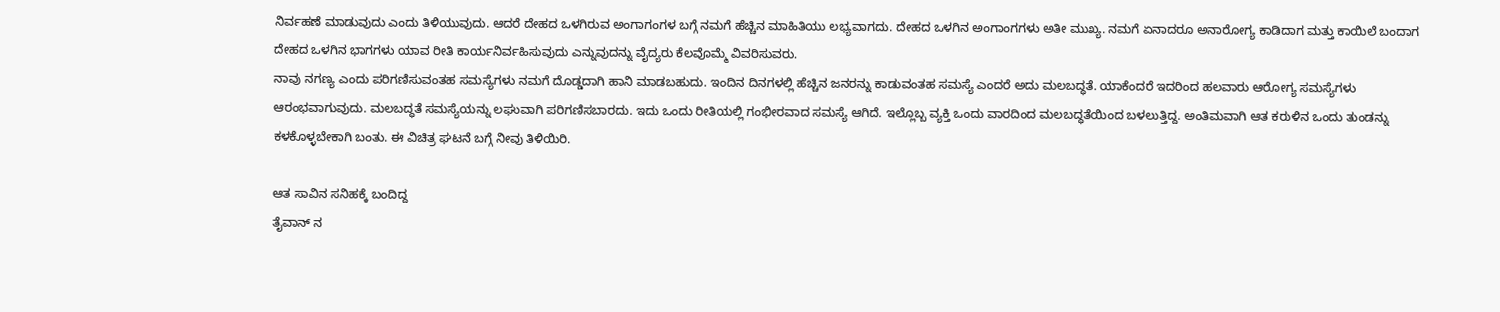ನಿರ್ವಹಣೆ ಮಾಡುವುದು ಎಂದು ತಿಳಿಯುವುದು. ಆದರೆ ದೇಹದ ಒಳಗಿರುವ ಅಂಗಾಗಂಗಳ ಬಗ್ಗೆ ನಮಗೆ ಹೆಚ್ಚಿನ ಮಾಹಿತಿಯು ಲಭ್ಯವಾಗದು. ದೇಹದ ಒಳಗಿನ ಅಂಗಾಂಗಗಳು ಅತೀ ಮುಖ್ಯ. ನಮಗೆ ಏನಾದರೂ ಅನಾರೋಗ್ಯ ಕಾಡಿದಾಗ ಮತ್ತು ಕಾಯಿಲೆ ಬಂದಾಗ ದೇಹದ ಒಳಗಿನ ಭಾಗಗಳು ಯಾವ ರೀತಿ ಕಾರ್ಯನಿರ್ವಹಿಸುವುದು ಎನ್ನುವುದನ್ನು ವೈದ್ಯರು ಕೆಲವೊಮ್ಮೆ ವಿವರಿಸುವರು.
ನಾವು ನಗಣ್ಯ ಎಂದು ಪರಿಗಣಿಸುವಂತಹ ಸಮಸ್ಯೆಗಳು ನಮಗೆ ದೊಡ್ಡದಾಗಿ ಹಾನಿ ಮಾಡಬಹುದು. ಇಂದಿನ ದಿನಗಳಲ್ಲಿ ಹೆಚ್ಚಿನ ಜನರನ್ನು ಕಾಡುವಂತಹ ಸಮಸ್ಯೆ ಎಂದರೆ ಅದು ಮಲಬದ್ಧತೆ. ಯಾಕೆಂದರೆ ಇದರಿಂದ ಹಲವಾರು ಆರೋಗ್ಯ ಸಮಸ್ಯೆಗಳು ಆರಂಭವಾಗುವುದು. ಮಲಬದ್ಧತೆ ಸಮಸ್ಯೆಯನ್ನು ಲಘುವಾಗಿ ಪರಿಗಣಿಸಬಾರದು. ಇದು ಒಂದು ರೀತಿಯಲ್ಲಿ ಗಂಭೀರವಾದ ಸಮಸ್ಯೆ ಆಗಿದೆ. ಇಲ್ಲೊಬ್ಬ ವ್ಯಕ್ತಿ ಒಂದು ವಾರದಿಂದ ಮಲಬದ್ಧತೆಯಿಂದ ಬಳಲುತ್ತಿದ್ದ. ಅಂತಿಮವಾಗಿ ಆತ ಕರುಳಿನ ಒಂದು ತುಂಡನ್ನು ಕಳಕೊಳ್ಳಬೇಕಾಗಿ ಬಂತು. ಈ ವಿಚಿತ್ರ ಘಟನೆ ಬಗ್ಗೆ ನೀವು ತಿಳಿಯಿರಿ.

ಆತ ಸಾವಿನ ಸನಿಹಕ್ಕೆ ಬಂದಿದ್ದ
ತೈವಾನ್ ನ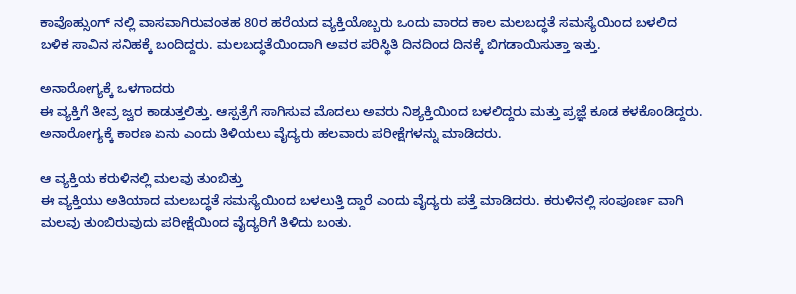ಕಾವೊಹ್ಸುಂಗ್ ನಲ್ಲಿ ವಾಸವಾಗಿರುವಂತಹ 80ರ ಹರೆಯದ ವ್ಯಕ್ತಿಯೊಬ್ಬರು ಒಂದು ವಾರದ ಕಾಲ ಮಲಬದ್ಧತೆ ಸಮಸ್ಯೆಯಿಂದ ಬಳಲಿದ ಬಳಿಕ ಸಾವಿನ ಸನಿಹಕ್ಕೆ ಬಂದಿದ್ದರು. ಮಲಬದ್ಧತೆಯಿಂದಾಗಿ ಅವರ ಪರಿಸ್ಥಿತಿ ದಿನದಿಂದ ದಿನಕ್ಕೆ ಬಿಗಡಾಯಿಸುತ್ತಾ ಇತ್ತು.

ಅನಾರೋಗ್ಯಕ್ಕೆ ಒಳಗಾದರು
ಈ ವ್ಯಕ್ತಿಗೆ ತೀವ್ರ ಜ್ವರ ಕಾಡುತ್ತಲಿತ್ತು. ಆಸ್ಪತ್ರೆಗೆ ಸಾಗಿಸುವ ಮೊದಲು ಅವರು ನಿಶ್ಯಕ್ತಿಯಿಂದ ಬಳಲಿದ್ದರು ಮತ್ತು ಪ್ರಜ್ಞೆ ಕೂಡ ಕಳಕೊಂಡಿದ್ದರು. ಅನಾರೋಗ್ಯಕ್ಕೆ ಕಾರಣ ಏನು ಎಂದು ತಿಳಿಯಲು ವೈದ್ಯರು ಹಲವಾರು ಪರೀಕ್ಷೆಗಳನ್ನು ಮಾಡಿದರು.

ಆ ವ್ಯಕ್ತಿಯ ಕರುಳಿನಲ್ಲಿ ಮಲವು ತುಂಬಿತ್ತು
ಈ ವ್ಯಕ್ತಿಯು ಅತಿಯಾದ ಮಲಬದ್ಧತೆ ಸಮಸ್ಯೆಯಿಂದ ಬಳಲುತ್ತಿ ದ್ದಾರೆ ಎಂದು ವೈದ್ಯರು ಪತ್ತೆ ಮಾಡಿದರು. ಕರುಳಿನಲ್ಲಿ ಸಂಪೂರ್ಣ ವಾಗಿ ಮಲವು ತುಂಬಿರುವುದು ಪರೀಕ್ಷೆಯಿಂದ ವೈದ್ಯರಿಗೆ ತಿಳಿದು ಬಂತು.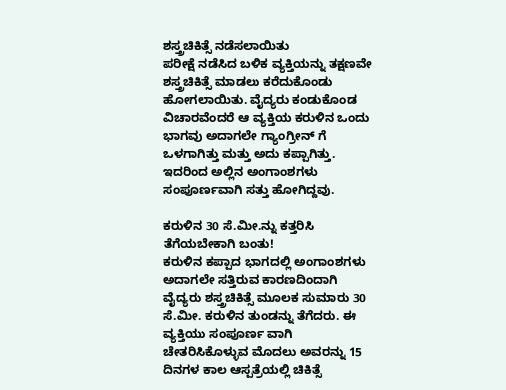ಶಸ್ತ್ರಚಿಕಿತ್ಸೆ ನಡೆಸಲಾಯಿತು
ಪರೀಕ್ಷೆ ನಡೆಸಿದ ಬಳಿಕ ವ್ಯಕ್ತಿಯನ್ನು ತಕ್ಷಣವೇ ಶಸ್ತ್ರಚಿಕಿತ್ಸೆ ಮಾಡಲು ಕರೆದುಕೊಂಡು ಹೋಗಲಾಯಿತು. ವೈದ್ಯರು ಕಂಡುಕೊಂಡ ವಿಚಾರವೆಂದರೆ ಆ ವ್ಯಕ್ತಿಯ ಕರುಳಿನ ಒಂದು ಭಾಗವು ಅದಾಗಲೇ ಗ್ಯಾಂಗ್ರೀನ್ ಗೆ ಒಳಗಾಗಿತ್ತು ಮತ್ತು ಅದು ಕಪ್ಪಾಗಿತ್ತು. ಇದರಿಂದ ಅಲ್ಲಿನ ಅಂಗಾಂಶಗಳು ಸಂಪೂರ್ಣವಾಗಿ ಸತ್ತು ಹೋಗಿದ್ದವು.

ಕರುಳಿನ 30 ಸೆ.ಮೀ.ನ್ನು ಕತ್ತರಿಸಿ ತೆಗೆಯಬೇಕಾಗಿ ಬಂತು!
ಕರುಳಿನ ಕಪ್ಪಾದ ಭಾಗದಲ್ಲಿ ಅಂಗಾಂಶಗಳು ಅದಾಗಲೇ ಸತ್ತಿರುವ ಕಾರಣದಿಂದಾಗಿ ವೈದ್ಯರು ಶಸ್ತ್ರಚಿಕಿತ್ಸೆ ಮೂಲಕ ಸುಮಾರು 30 ಸೆ.ಮೀ. ಕರುಳಿನ ತುಂಡನ್ನು ತೆಗೆದರು. ಈ ವ್ಯಕ್ತಿಯು ಸಂಪೂರ್ಣ ವಾಗಿ ಚೇತರಿಸಿಕೊಳ್ಳುವ ಮೊದಲು ಅವರನ್ನು 15 ದಿನಗಳ ಕಾಲ ಆಸ್ಪತ್ರೆಯಲ್ಲಿ ಚಿಕಿತ್ಸೆ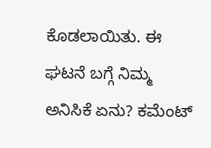ಕೊಡಲಾಯಿತು. ಈ ಘಟನೆ ಬಗ್ಗೆ ನಿಮ್ಮ ಅನಿಸಿಕೆ ಏನು? ಕಮೆಂಟ್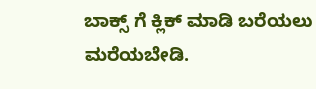ಬಾಕ್ಸ್ ಗೆ ಕ್ಲಿಕ್ ಮಾಡಿ ಬರೆಯಲು ಮರೆಯಬೇಡಿ.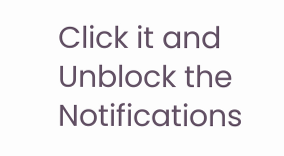Click it and Unblock the Notifications